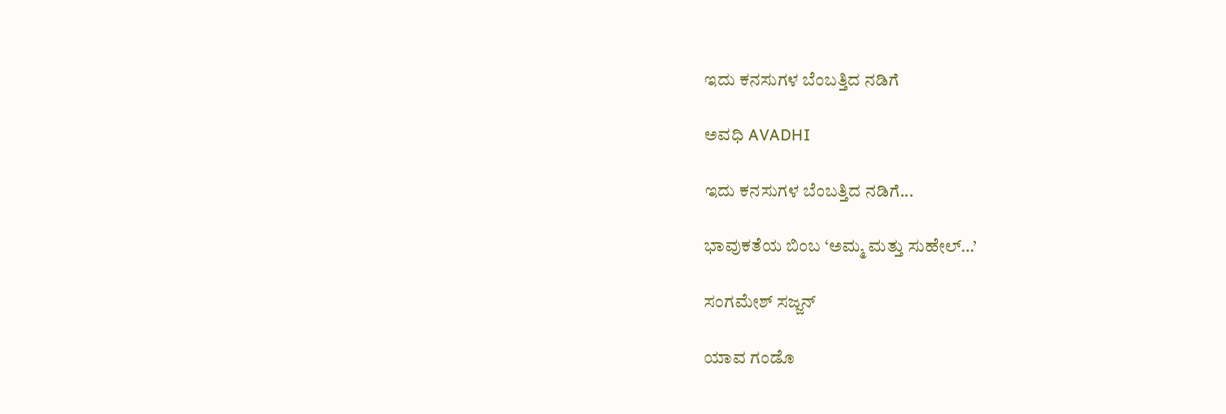ಇದು ಕನಸುಗಳ ಬೆಂಬತ್ತಿದ ನಡಿಗೆ‍

ಅವಧಿ AVADHI

ಇದು ಕನಸುಗಳ ಬೆಂಬತ್ತಿದ ನಡಿಗೆ...

ಭಾವುಕತೆಯ ಬಿಂಬ ‘ಅಮ್ಮ ಮತ್ತು ಸುಹೇಲ್…’

ಸಂಗಮೇಶ್‌ ಸಜ್ಜನ್

ಯಾವ ಗಂಡೊ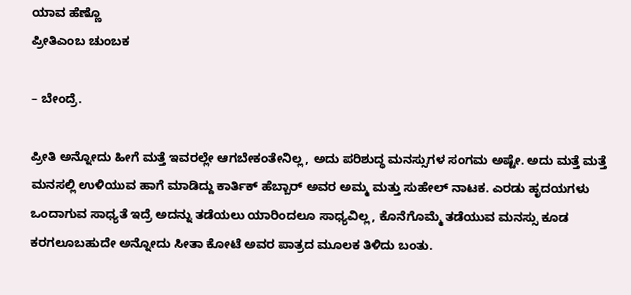ಯಾವ ಹೆಣ್ಣೊ
ಪ್ರೀತಿಎಂಬ ಚುಂಬಕ

– ಬೇಂದ್ರೆ.

ಪ್ರೀತಿ ಅನ್ನೋದು ಹೀಗೆ ಮತ್ತೆ ಇವರಲ್ಲೇ ಆಗಬೇಕಂತೇನಿಲ್ಲ, ಅದು ಪರಿಶುದ್ಧ ಮನಸ್ಸುಗಳ ಸಂಗಮ ಅಷ್ಟೇ. ಅದು ಮತ್ತೆ ಮತ್ತೆ ಮನಸಲ್ಲಿ ಉಳಿಯುವ ಹಾಗೆ ಮಾಡಿದ್ದು ಕಾರ್ತಿಕ್‌ ಹೆಬ್ಬಾರ್ ಅವರ ಅಮ್ಮ ಮತ್ತು ಸುಹೇಲ್ ನಾಟಕ. ಎರಡು ಹೃದಯಗಳು ಒಂದಾಗುವ ಸಾಧ್ಯತೆ ಇದ್ರೆ ಅದನ್ನು ತಡೆಯಲು ಯಾರಿಂದಲೂ ಸಾಧ್ಯವಿಲ್ಲ, ಕೊನೆಗೊಮ್ಮೆ ತಡೆಯುವ ಮನಸ್ಸು ಕೂಡ ಕರಗಲೂಬಹುದೇ ಅನ್ನೋದು ಸೀತಾ ಕೋಟೆ ಅವರ ಪಾತ್ರದ ಮೂಲಕ ತಿಳಿದು ಬಂತು.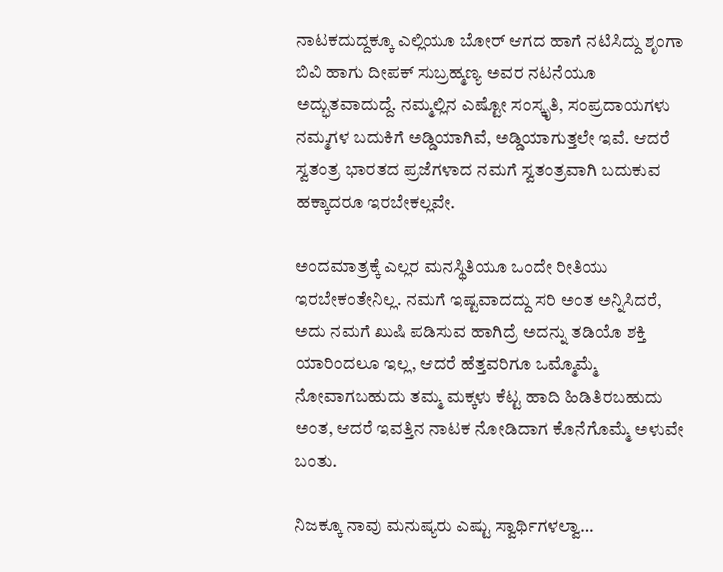ನಾಟಕದುದ್ದಕ್ಕೂ ಎಲ್ಲಿಯೂ ಬೋರ್ ಆಗದ ಹಾಗೆ ನಟಿಸಿದ್ದು ಶೃಂಗಾ ಬಿವಿ ಹಾಗು ದೀಪಕ್ ಸುಬ್ರಹ್ಮಣ್ಯ ಅವರ ನಟನೆಯೂ ಅದ್ಭುತವಾದುದ್ದೆ. ನಮ್ಮಲ್ಲಿನ ಎಷ್ಟೋ ಸಂಸ್ಕೃತಿ, ಸಂಪ್ರದಾಯಗಳು ನಮ್ಮಗಳ ಬದುಕಿಗೆ ಅಡ್ಡಿಯಾಗಿವೆ, ಅಡ್ಡಿಯಾಗುತ್ತಲೇ ಇವೆ. ಆದರೆ ಸ್ವತಂತ್ರ ಭಾರತದ ಪ್ರಜೆಗಳಾದ ನಮಗೆ ಸ್ವತಂತ್ರವಾಗಿ ಬದುಕುವ ಹಕ್ಕಾದರೂ ಇರಬೇಕಲ್ಲವೇ.

ಅಂದಮಾತ್ರಕ್ಕೆ ಎಲ್ಲರ ಮನಸ್ಥಿತಿಯೂ ಒಂದೇ ರೀತಿಯು ಇರಬೇಕಂತೇನಿಲ್ಲ. ನಮಗೆ ಇಷ್ಟವಾದದ್ದು ಸರಿ ಅಂತ ಅನ್ನಿಸಿದರೆ, ಅದು ನಮಗೆ ಖುಷಿ ಪಡಿಸುವ ಹಾಗಿದ್ರೆ ಅದನ್ನು ತಡಿಯೊ ಶಕ್ತಿ ಯಾರಿಂದಲೂ ಇಲ್ಲ, ಆದರೆ ಹೆತ್ತವರಿಗೂ ಒಮ್ಮೊಮ್ಮೆ ನೋವಾಗಬಹುದು ತಮ್ಮ ಮಕ್ಕಳು ಕೆಟ್ಟ ಹಾದಿ ಹಿಡಿತಿರಬಹುದು ಅಂತ, ಆದರೆ ಇವತ್ತಿನ ನಾಟಕ ನೋಡಿದಾಗ ಕೊನೆಗೊಮ್ಮೆ ಅಳುವೇ ಬಂತು.

ನಿಜಕ್ಕೂ ನಾವು ಮನುಷ್ಯರು ಎಷ್ಟು ಸ್ವಾರ್ಥಿಗಳಲ್ವಾ…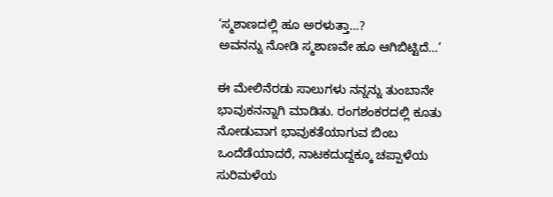‘ಸ್ಮಶಾಣದಲ್ಲಿ ಹೂ ಅರಳುತ್ತಾ…?
ಅವನನ್ನು ನೋಡಿ ಸ್ಮಶಾಣವೇ ಹೂ ಆಗಿಬಿಟ್ಟಿದೆ…’

ಈ ಮೇಲಿನೆರಡು ಸಾಲುಗಳು ನನ್ನನ್ನು ತುಂಬಾನೇ ಭಾವುಕನನ್ನಾಗಿ ಮಾಡಿತು. ರಂಗಶಂಕರದಲ್ಲಿ ಕೂತು ನೋಡುವಾಗ ಭಾವುಕತೆಯಾಗುವ ಬಿಂಬ ಒಂದೆಡೆಯಾದರೆ, ನಾಟಕದುದ್ದಕ್ಕೂ ಚಪ್ಪಾಳೆಯ ಸುರಿಮಳೆಯ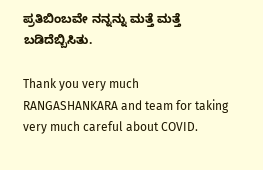ಪ್ರತಿಬಿಂಬವೇ ನನ್ನನ್ನು ಮತ್ತೆ ಮತ್ತೆ ಬಡಿದೆಬ್ಬಿಸಿತು.

Thank you very much RANGASHANKARA and team for taking very much careful about COVID.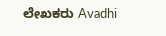ಲೇಖಕರು Avadhi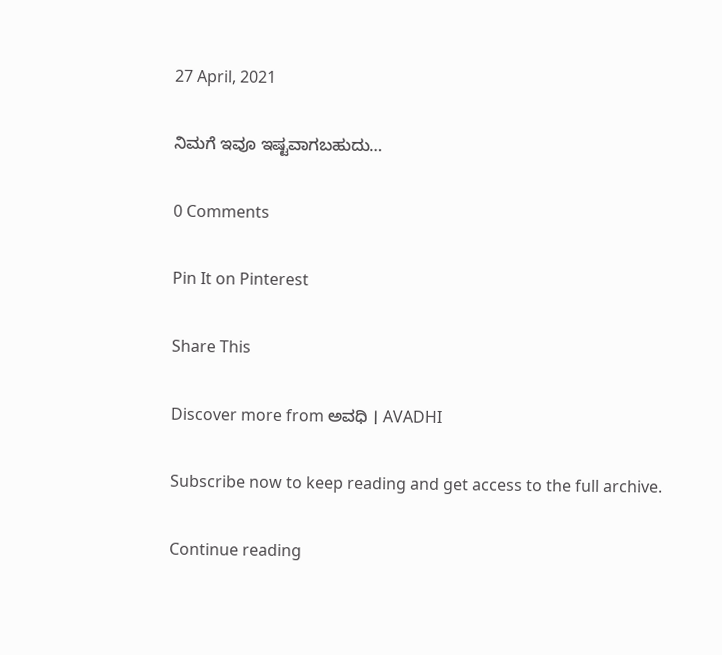27 April, 2021

ನಿಮಗೆ ಇವೂ ಇಷ್ಟವಾಗಬಹುದು…

0 Comments

Pin It on Pinterest

Share This

Discover more from ಅವಧಿ । AVADHI

Subscribe now to keep reading and get access to the full archive.

Continue reading